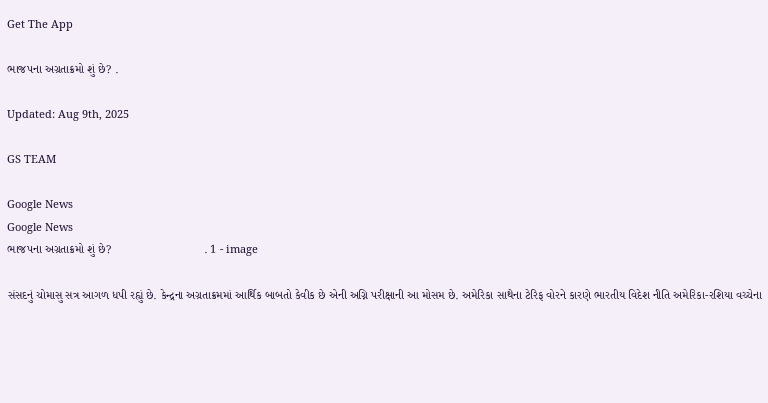Get The App

ભાજપના અગ્રતાક્રમો શું છે? .

Updated: Aug 9th, 2025

GS TEAM

Google News
Google News
ભાજપના અગ્રતાક્રમો શું છે?                            . 1 - image

સંસદનું ચોમાસુ સત્ર આગળ ધપી રહ્યું છે. કેન્દ્રના અગ્રતાક્રમમાં આર્થિક બાબતો કેવીક છે એની અગ્નિ પરીક્ષાની આ મોસમ છે. અમેરિકા સાથેના ટેરિફ વોરને કારણે ભારતીય વિદેશ નીતિ અમેરિકા-રશિયા વચ્ચેના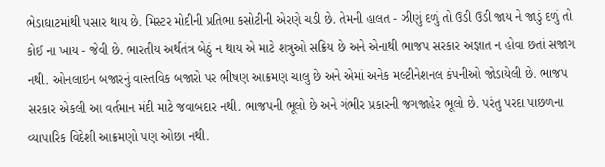ભેડાઘાટમાંથી પસાર થાય છે. મિસ્ટર મોદીની પ્રતિભા કસોટીની એરણે ચડી છે. તેમની હાલત - ઝીણું દળું તો ઉડી ઉડી જાય ને જાડું દળું તો કોઈ ના ખાય - જેવી છે. ભારતીય અર્થતંત્ર બેઠું ન થાય એ માટે શત્રુઓ સક્રિય છે અને એનાથી ભાજપ સરકાર અજ્ઞાત ન હોવા છતાં સજાગ નથી. ઓનલાઇન બજારનું વાસ્તવિક બજારો પર ભીષણ આક્રમણ ચાલુ છે અને એમાં અનેક મલ્ટીનેશનલ કંપનીઓ જોડાયેલી છે. ભાજપ સરકાર એકલી આ વર્તમાન મંદી માટે જવાબદાર નથી. ભાજપની ભૂલો છે અને ગંભીર પ્રકારની જગજાહેર ભૂલો છે. પરંતુ પરદા પાછળના વ્યાપારિક વિદેશી આક્રમણો પણ ઓછા નથી.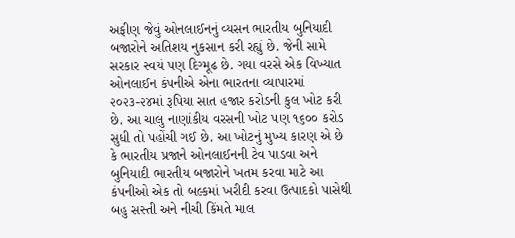અફીણ જેવું ઓનલાઈનનું વ્યસન ભારતીય બુનિયાદી બજારોને અતિશય નુકસાન કરી રહ્યું છે. જેની સામે સરકાર સ્વયં પણ દિગ્મૂઢ છે. ગયા વરસે એક વિખ્યાત ઓનલાઈન કંપનીએ એના ભારતના વ્યાપારમાં  ૨૦૨૩-૨૪માં રૂપિયા સાત હજાર કરોડની કુલ ખોટ કરી છે. આ ચાલુ નાણાંકીય વરસની ખોટ પણ ૧૬૦૦ કરોડ સુધી તો પહોંચી ગઈ છે. આ ખોટનું મુખ્ય કારણ એ છે કે ભારતીય પ્રજાને ઓનલાઈનની ટેવ પાડવા અને બુનિયાદી ભારતીય બજારોને ખતમ કરવા માટે આ કંપનીઓ એક તો બલ્કમાં ખરીદી કરવા ઉત્પાદકો પાસેથી બહુ સસ્તી અને નીચી કિંમતે માલ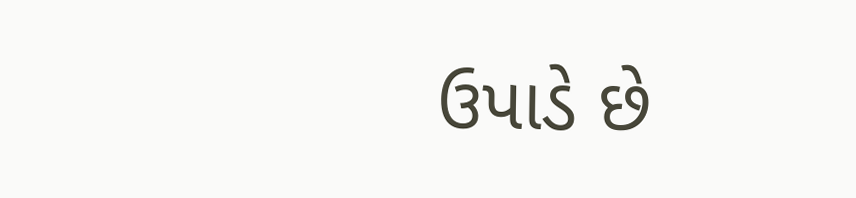ઉપાડે છે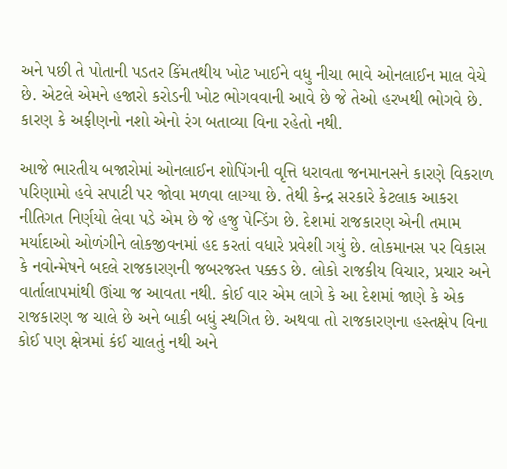અને પછી તે પોતાની પડતર કિંમતથીય ખોટ ખાઈને વધુ નીચા ભાવે ઓનલાઈન માલ વેચે છે. એટલે એમને હજારો કરોડની ખોટ ભોગવવાની આવે છે જે તેઓ હરખથી ભોગવે છે. કારણ કે અફીણનો નશો એનો રંગ બતાવ્યા વિના રહેતો નથી.

આજે ભારતીય બજારોમાં ઓનલાઈન શોપિંગની વૃત્તિ ધરાવતા જનમાનસને કારણે વિકરાળ પરિણામો હવે સપાટી પર જોવા મળવા લાગ્યા છે. તેથી કેન્દ્ર સરકારે કેટલાક આકરા નીતિગત નિર્ણયો લેવા પડે એમ છે જે હજુ પેન્ડિંગ છે. દેશમાં રાજકારણ એની તમામ મર્યાદાઓ ઓળંગીને લોકજીવનમાં હદ કરતાં વધારે પ્રવેશી ગયું છે. લોકમાનસ પર વિકાસ કે નવોન્મેષને બદલે રાજકારણની જબરજસ્ત પક્કડ છે. લોકો રાજકીય વિચાર, પ્રચાર અને વાર્તાલાપમાંથી ઊંચા જ આવતા નથી. કોઈ વાર એમ લાગે કે આ દેશમાં જાણે કે એક રાજકારણ જ ચાલે છે અને બાકી બધું સ્થગિત છે. અથવા તો રાજકારણના હસ્તક્ષેપ વિના કોઈ પણ ક્ષેત્રમાં કંઈ ચાલતું નથી અને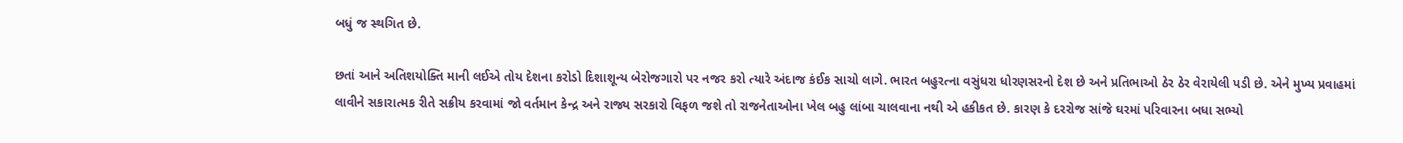બધું જ સ્થગિત છે.

છતાં આને અતિશયોક્તિ માની લઈએ તોય દેશના કરોડો દિશાશૂન્ય બેરોજગારો પર નજર કરો ત્યારે અંદાજ કંઈક સાચો લાગે. ભારત બહુરત્ના વસુંધરા ધોરણસરનો દેશ છે અને પ્રતિભાઓ ઠેર ઠેર વેરાયેલી પડી છે. એને મુખ્ય પ્રવાહમાં લાવીને સકારાત્મક રીતે સક્રીય કરવામાં જો વર્તમાન કેન્દ્ર અને રાજ્ય સરકારો વિફળ જશે તો રાજનેતાઓના ખેલ બહુ લાંબા ચાલવાના નથી એ હકીકત છે. કારણ કે દરરોજ સાંજે ઘરમાં પરિવારના બધા સભ્યો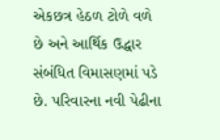એકછત્ર હેઠળ ટોળે વળે છે અને આર્થિક ઉદ્ધાર સંબંધિત વિમાસણમાં પડે છે. પરિવારના નવી પેઢીના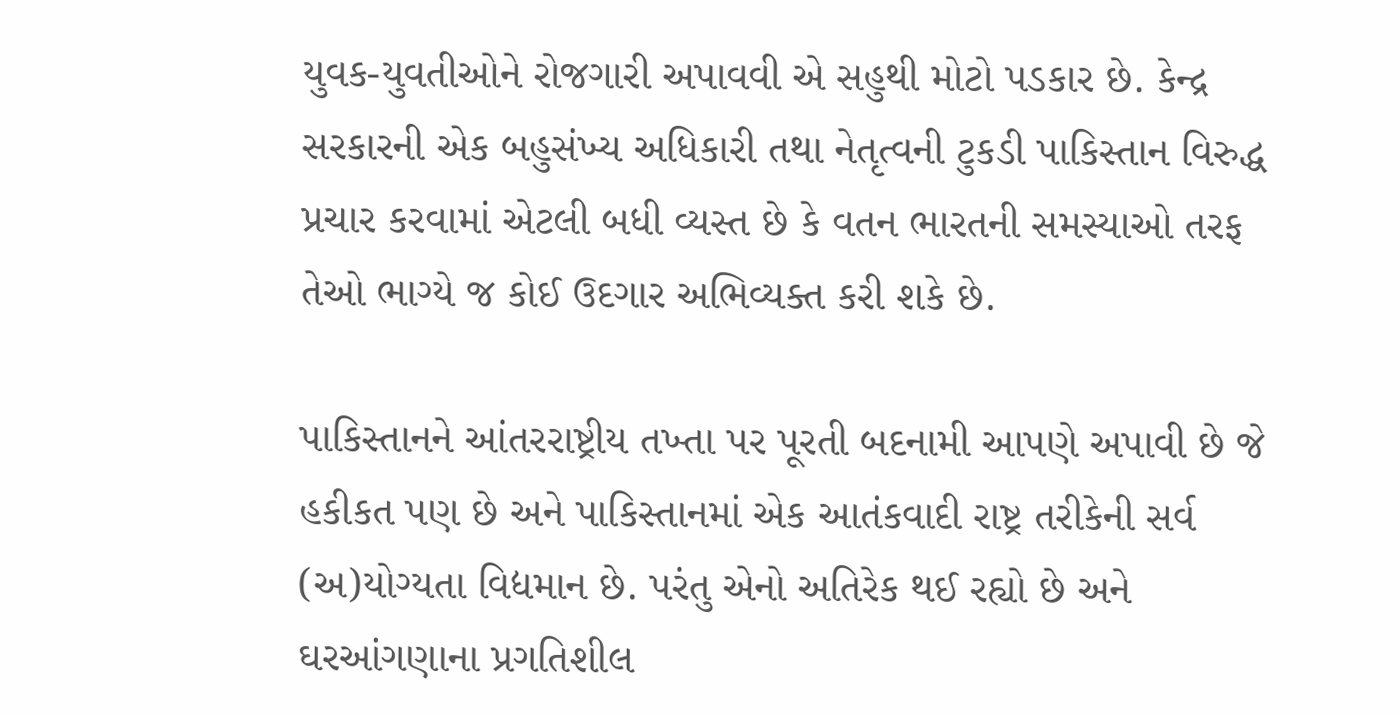યુવક-યુવતીઓને રોજગારી અપાવવી એ સહુથી મોટો પડકાર છે. કેન્દ્ર સરકારની એક બહુસંખ્ય અધિકારી તથા નેતૃત્વની ટુકડી પાકિસ્તાન વિરુદ્ધ પ્રચાર કરવામાં એટલી બધી વ્યસ્ત છે કે વતન ભારતની સમસ્યાઓ તરફ તેઓ ભાગ્યે જ કોઈ ઉદગાર અભિવ્યક્ત કરી શકે છે.

પાકિસ્તાનને આંતરરાષ્ટ્રીય તખ્તા પર પૂરતી બદનામી આપણે અપાવી છે જે હકીકત પણ છે અને પાકિસ્તાનમાં એક આતંકવાદી રાષ્ટ્ર તરીકેની સર્વ (અ)યોગ્યતા વિદ્યમાન છે. પરંતુ એનો અતિરેક થઈ રહ્યો છે અને ઘરઆંગણાના પ્રગતિશીલ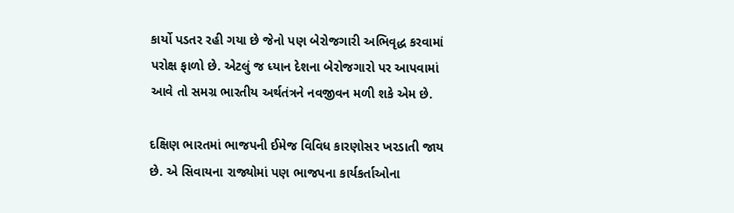કાર્યો પડતર રહી ગયા છે જેનો પણ બેરોજગારી અભિવૃદ્ધ કરવામાં પરોક્ષ ફાળો છે. એટલું જ ધ્યાન દેશના બેરોજગારો પર આપવામાં આવે તો સમગ્ર ભારતીય અર્થતંત્રને નવજીવન મળી શકે એમ છે.

દક્ષિણ ભારતમાં ભાજપની ઈમેજ વિવિધ કારણોસર ખરડાતી જાય છે. એ સિવાયના રાજ્યોમાં પણ ભાજપના કાર્યકર્તાઓના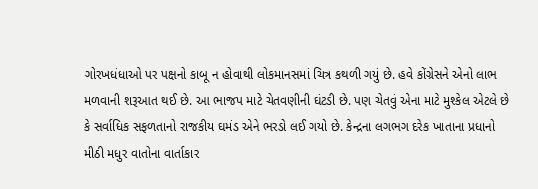ગોરખધંધાઓ પર પક્ષનો કાબૂ ન હોવાથી લોકમાનસમાં ચિત્ર કથળી ગયું છે. હવે કોંગ્રેસને એનો લાભ મળવાની શરૂઆત થઈ છે. આ ભાજપ માટે ચેતવણીની ઘંટડી છે. પણ ચેતવું એના માટે મુશ્કેલ એટલે છે કે સર્વાધિક સફળતાનો રાજકીય ઘમંડ એને ભરડો લઈ ગયો છે. કેન્દ્રના લગભગ દરેક ખાતાના પ્રધાનો મીઠી મધુર વાતોના વાર્તાકાર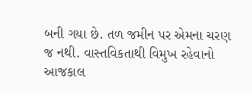બની ગયા છે. તળ જમીન પર એમના ચરણ જ નથી. વાસ્તવિકતાથી વિમુખ રહેવાનો આજકાલ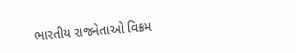ભારતીય રાજનેતાઓ વિક્રમ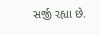સર્જી રહ્યા છે.